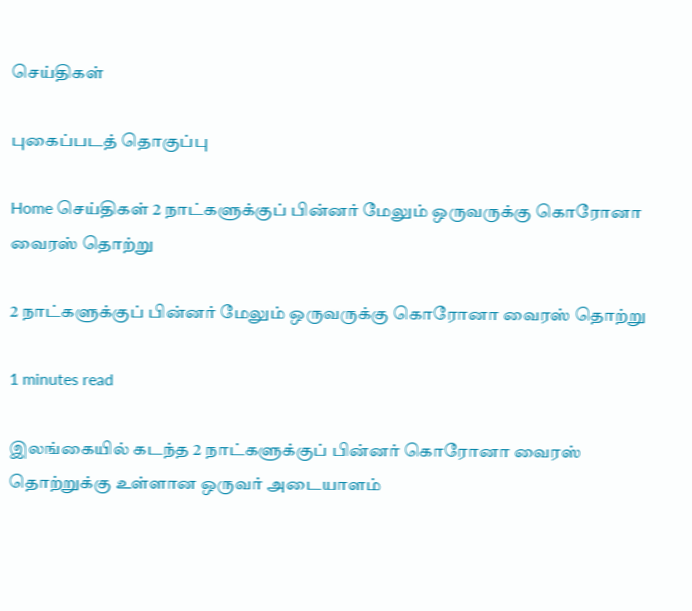செய்திகள்

புகைப்படத் தொகுப்பு

Home செய்திகள் 2 நாட்களுக்குப் பின்னர் மேலும் ஒருவருக்கு கொரோனா வைரஸ் தொற்று

2 நாட்களுக்குப் பின்னர் மேலும் ஒருவருக்கு கொரோனா வைரஸ் தொற்று

1 minutes read

இலங்கையில் கடந்த 2 நாட்களுக்குப் பின்னர் கொரோனா வைரஸ் தொற்றுக்கு உள்ளான ஒருவர் அடையாளம்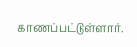காணப்பட்டுள்ளார்.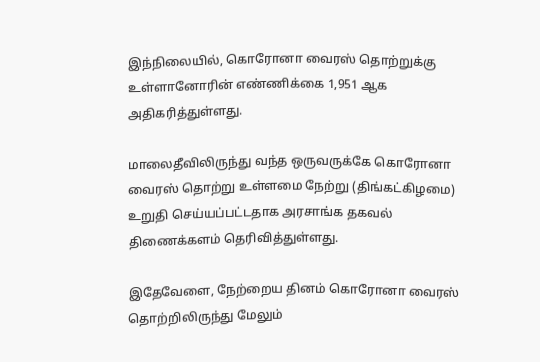இந்நிலையில், கொரோனா வைரஸ் தொற்றுக்கு உள்ளானோரின் எண்ணிக்கை 1,951 ஆக அதிகரித்துள்ளது.

மாலைதீவிலிருந்து வந்த ஒருவருக்கே கொரோனா வைரஸ் தொற்று உள்ளமை நேற்று (திங்கட்கிழமை) உறுதி செய்யப்பட்டதாக அரசாங்க தகவல் திணைக்களம் தெரிவித்துள்ளது.

இதேவேளை, நேற்றைய தினம் கொரோனா வைரஸ் தொற்றிலிருந்து மேலும்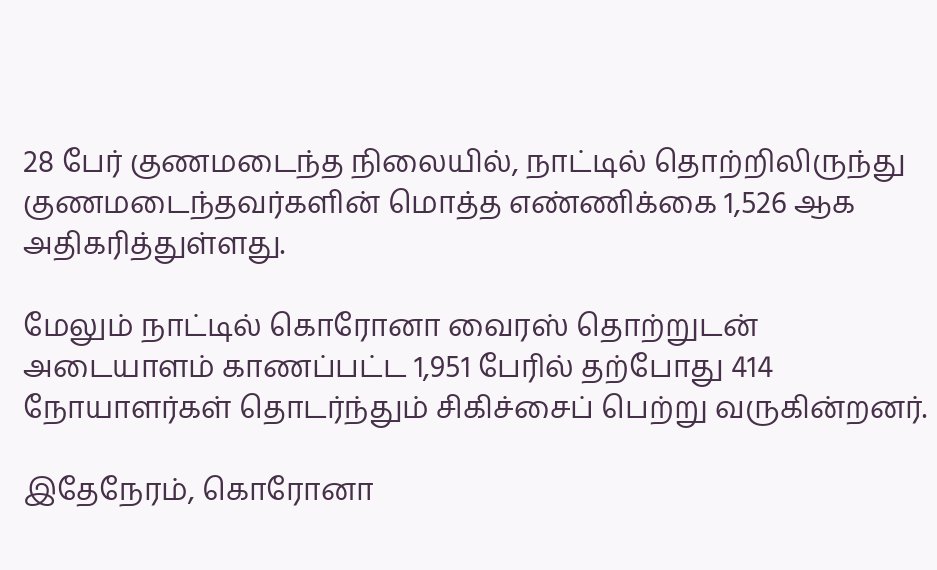28 பேர் குணமடைந்த நிலையில், நாட்டில் தொற்றிலிருந்து குணமடைந்தவர்களின் மொத்த எண்ணிக்கை 1,526 ஆக அதிகரித்துள்ளது.

மேலும் நாட்டில் கொரோனா வைரஸ் தொற்றுடன் அடையாளம் காணப்பட்ட 1,951 பேரில் தற்போது 414 நோயாளர்கள் தொடர்ந்தும் சிகிச்சைப் பெற்று வருகின்றனர்.

இதேநேரம், கொரோனா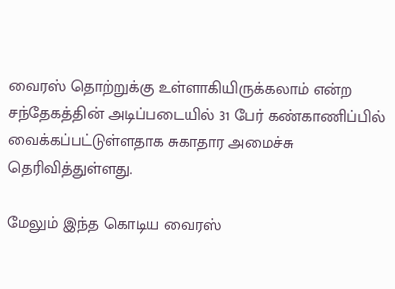வைரஸ் தொற்றுக்கு உள்ளாகியிருக்கலாம் என்ற சந்தேகத்தின் அடிப்படையில் 31 பேர் கண்காணிப்பில் வைக்கப்பட்டுள்ளதாக சுகாதார அமைச்சு தெரிவித்துள்ளது.

மேலும் இந்த கொடிய வைரஸ்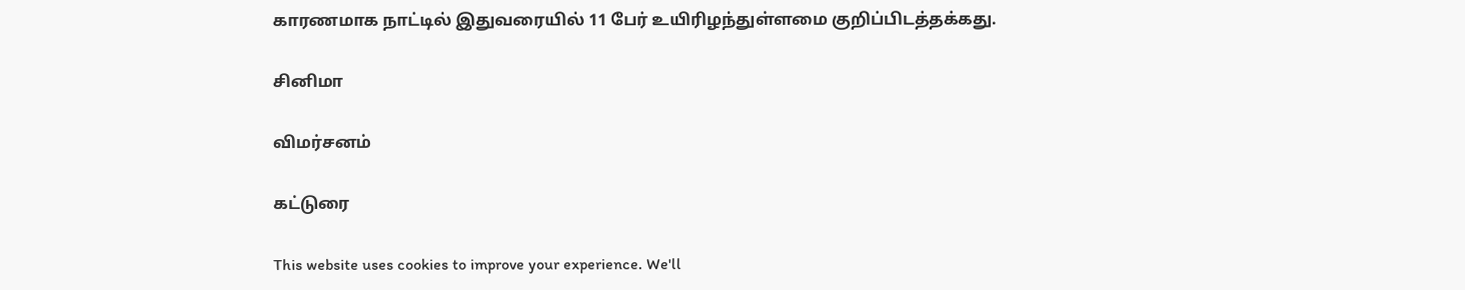காரணமாக நாட்டில் இதுவரையில் 11 பேர் உயிரிழந்துள்ளமை குறிப்பிடத்தக்கது.

சினிமா

விமர்சனம்

கட்டுரை

This website uses cookies to improve your experience. We'll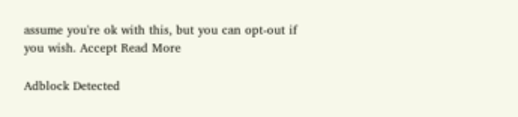assume you're ok with this, but you can opt-out if you wish. Accept Read More

Adblock Detected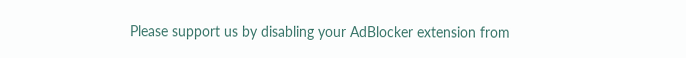Please support us by disabling your AdBlocker extension from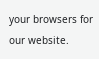your browsers for our website.